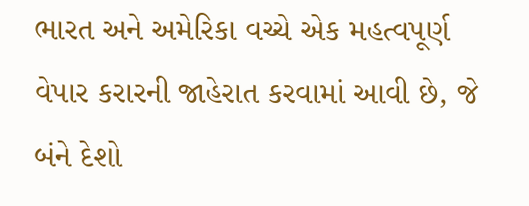ભારત અને અમેરિકા વચ્ચે એક મહત્વપૂર્ણ વેપાર કરારની જાહેરાત કરવામાં આવી છે, જે બંને દેશો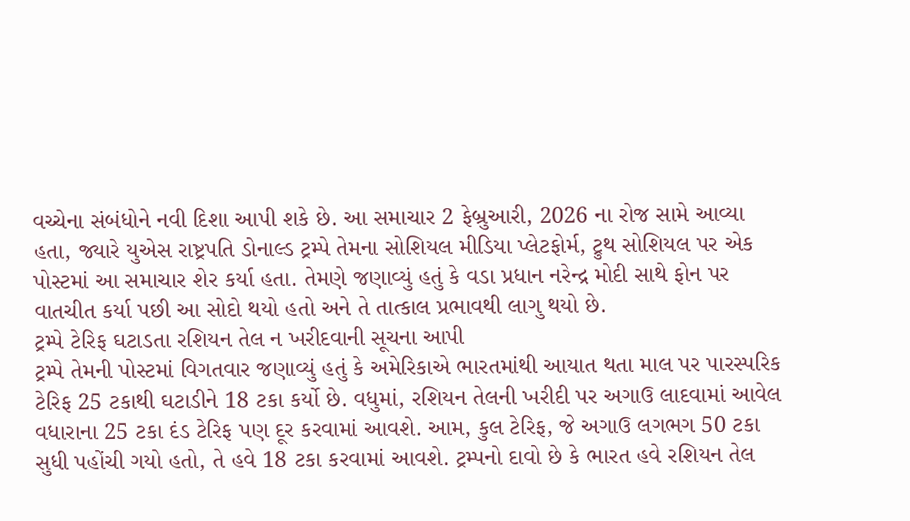વચ્ચેના સંબંધોને નવી દિશા આપી શકે છે. આ સમાચાર 2 ફેબ્રુઆરી, 2026 ના રોજ સામે આવ્યા હતા, જ્યારે યુએસ રાષ્ટ્રપતિ ડોનાલ્ડ ટ્રમ્પે તેમના સોશિયલ મીડિયા પ્લેટફોર્મ, ટ્રુથ સોશિયલ પર એક પોસ્ટમાં આ સમાચાર શેર કર્યા હતા. તેમણે જણાવ્યું હતું કે વડા પ્રધાન નરેન્દ્ર મોદી સાથે ફોન પર વાતચીત કર્યા પછી આ સોદો થયો હતો અને તે તાત્કાલ પ્રભાવથી લાગુ થયો છે.
ટ્રમ્પે ટેરિફ ઘટાડતા રશિયન તેલ ન ખરીદવાની સૂચના આપી
ટ્રમ્પે તેમની પોસ્ટમાં વિગતવાર જણાવ્યું હતું કે અમેરિકાએ ભારતમાંથી આયાત થતા માલ પર પારસ્પરિક ટેરિફ 25 ટકાથી ઘટાડીને 18 ટકા કર્યો છે. વધુમાં, રશિયન તેલની ખરીદી પર અગાઉ લાદવામાં આવેલ વધારાના 25 ટકા દંડ ટેરિફ પણ દૂર કરવામાં આવશે. આમ, કુલ ટેરિફ, જે અગાઉ લગભગ 50 ટકા સુધી પહોંચી ગયો હતો, તે હવે 18 ટકા કરવામાં આવશે. ટ્રમ્પનો દાવો છે કે ભારત હવે રશિયન તેલ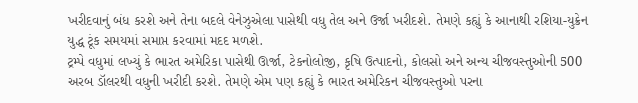ખરીદવાનું બંધ કરશે અને તેના બદલે વેનેઝુએલા પાસેથી વધુ તેલ અને ઉર્જા ખરીદશે. તેમણે કહ્યું કે આનાથી રશિયા-યુક્રેન યુદ્ધ ટૂંક સમયમાં સમાપ્ત કરવામાં મદદ મળશે.
ટ્રમ્પે વધુમાં લખ્યું કે ભારત અમેરિકા પાસેથી ઊર્જા, ટેકનોલોજી, કૃષિ ઉત્પાદનો, કોલસો અને અન્ય ચીજવસ્તુઓની 500 અરબ ડૉલરથી વધુની ખરીદી કરશે. તેમણે એમ પણ કહ્યું કે ભારત અમેરિકન ચીજવસ્તુઓ પરના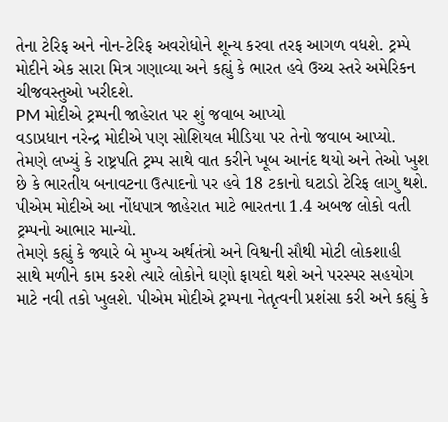તેના ટેરિફ અને નોન-ટેરિફ અવરોધોને શૂન્ય કરવા તરફ આગળ વધશે. ટ્રમ્પે મોદીને એક સારા મિત્ર ગણાવ્યા અને કહ્યું કે ભારત હવે ઉચ્ચ સ્તરે અમેરિકન ચીજવસ્તુઓ ખરીદશે.
PM મોદીએ ટ્રમ્પની જાહેરાત પર શું જવાબ આપ્યો
વડાપ્રધાન નરેન્દ્ર મોદીએ પણ સોશિયલ મીડિયા પર તેનો જવાબ આપ્યો. તેમણે લખ્યું કે રાષ્ટ્રપતિ ટ્રમ્પ સાથે વાત કરીને ખૂબ આનંદ થયો અને તેઓ ખુશ છે કે ભારતીય બનાવટના ઉત્પાદનો પર હવે 18 ટકાનો ઘટાડો ટેરિફ લાગુ થશે. પીએમ મોદીએ આ નોંધપાત્ર જાહેરાત માટે ભારતના 1.4 અબજ લોકો વતી ટ્રમ્પનો આભાર માન્યો.
તેમણે કહ્યું કે જ્યારે બે મુખ્ય અર્થતંત્રો અને વિશ્વની સૌથી મોટી લોકશાહી સાથે મળીને કામ કરશે ત્યારે લોકોને ઘણો ફાયદો થશે અને પરસ્પર સહયોગ માટે નવી તકો ખુલશે. પીએમ મોદીએ ટ્રમ્પના નેતૃત્વની પ્રશંસા કરી અને કહ્યું કે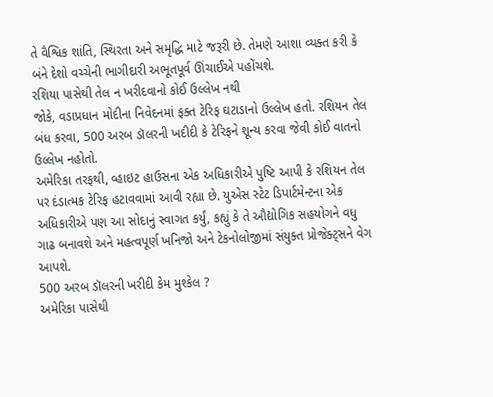તે વૈશ્વિક શાંતિ, સ્થિરતા અને સમૃદ્ધિ માટે જરૂરી છે. તેમણે આશા વ્યક્ત કરી કે બંને દેશો વચ્ચેની ભાગીદારી અભૂતપૂર્વ ઊંચાઈએ પહોંચશે.
રશિયા પાસેથી તેલ ન ખરીદવાનો કોઈ ઉલ્લેખ નથી
જોકે, વડાપ્રધાન મોદીના નિવેદનમાં ફક્ત ટેરિફ ઘટાડાનો ઉલ્લેખ હતો. રશિયન તેલ બંધ કરવા, 500 અરબ ડૉલરની ખદીદી કે ટેરિફને શૂન્ય કરવા જેવી કોઈ વાતનો ઉલ્લેખ નહોતો.
અમેરિકા તરફથી, વ્હાઇટ હાઉસના એક અધિકારીએ પુષ્ટિ આપી કે રશિયન તેલ પર દંડાત્મક ટેરિફ હટાવવામાં આવી રહ્યા છે. યુએસ સ્ટેટ ડિપાર્ટમેન્ટના એક અધિકારીએ પણ આ સોદાનું સ્વાગત કર્યું, કહ્યું કે તે ઔદ્યોગિક સહયોગને વધુ ગાઢ બનાવશે અને મહત્વપૂર્ણ ખનિજો અને ટેકનોલોજીમાં સંયુક્ત પ્રોજેક્ટ્સને વેગ આપશે.
500 અરબ ડૉલરની ખરીદી કેમ મુશ્કેલ ?
અમેરિકા પાસેથી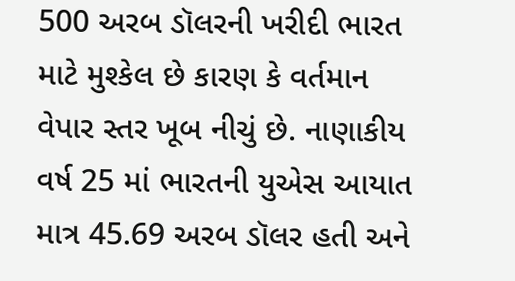500 અરબ ડૉલરની ખરીદી ભારત માટે મુશ્કેલ છે કારણ કે વર્તમાન વેપાર સ્તર ખૂબ નીચું છે. નાણાકીય વર્ષ 25 માં ભારતની યુએસ આયાત માત્ર 45.69 અરબ ડૉલર હતી અને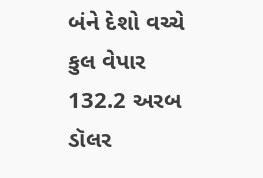બંને દેશો વચ્ચે કુલ વેપાર 132.2 અરબ ડૉલર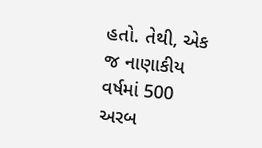હતો. તેથી, એક જ નાણાકીય વર્ષમાં 500 અરબ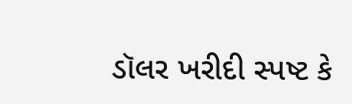ડૉલર ખરીદી સ્પષ્ટ કે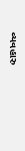વ્યવહારુ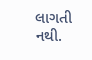લાગતી નથી.